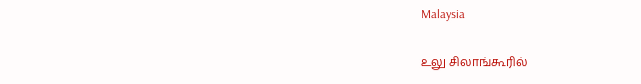Malaysia

உலு சிலாங்கூரில்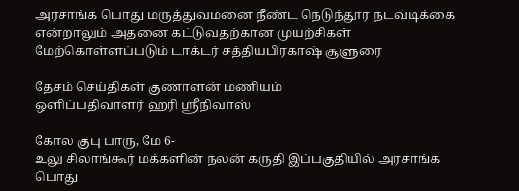அரசாங்க பொது மருத்துவமனை நீண்ட நெடுந்தூர நடவடிக்கை என்றாலும் அதனை கட்டுவதற்கான முயற்சிகள் மேற்கொள்ளப்படும் டாக்டர் சத்தியபிரகாஷ் சூளுரை

தேசம் செய்திகள் குணாளன் மணியம்
ஒளிப்பதிவாளர் ஹரி ஸ்ரீநிவாஸ்

கோல குபு பாரு, மே 6-
உலு சிலாங்கூர் மக்களின் நலன் கருதி இப்பகுதியில் அரசாங்க பொது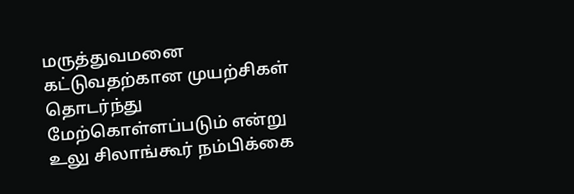மருத்துவமனை கட்டுவதற்கான முயற்சிகள் தொடர்ந்து மேற்கொள்ளப்படும் என்று உலு சிலாங்கூர் நம்பிக்கை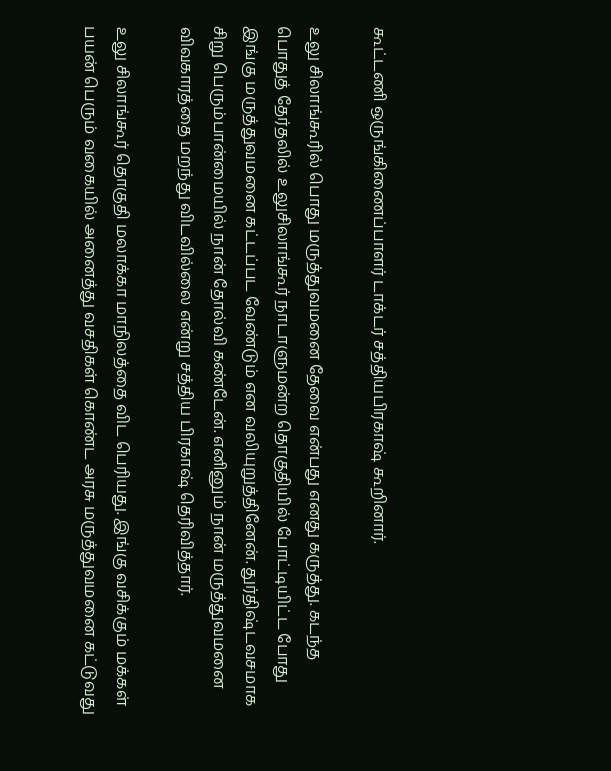கூட்டணி ஒருங்கிணைப்பாளர் டாக்டர் சத்தியபிரகாஷ் கூறினார்.

உலு சிலாங்கூரில் பொது மருத்துவமனை தேவை என்பது எனது கருத்து. கடந்த பொதுத் தேர்தலில் உலுசிலாங்கூர் நாடாளுமன்ற தொகுதியில் போட்டியிட்ட போது இங்கு மருத்துவமனை கட்டப்பட வேண்டும் என வலியுறுத்தினேன். துர்திஷ்டவசமாக
சிறு பெரும்பான்மையில் நான் தோல்வி கண்டேன். எனினும் நான் மருத்துவமனை விவகாரத்தை மறந்து விடவில்லை என்று சத்திய பிரகாஷ் தெரிவித்தார்.

உலு சிலாங்கூர் தொகுதி மலாக்கா மாநிலத்தை விட பெரியது. இங்கு வசிக்கும் மக்கள் பயன் பெரும் வகையில் அனைத்து வசதிகள் கொண்ட அரசு மருத்துவமனை கட்டுவது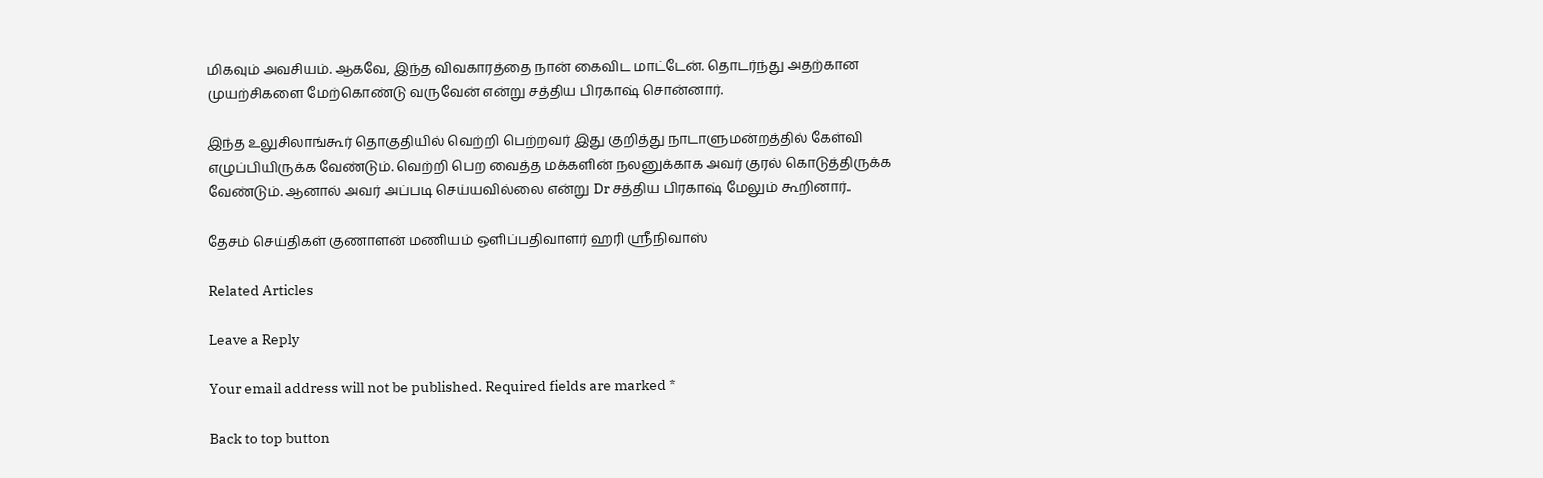மிகவும் அவசியம். ஆகவே, இந்த விவகாரத்தை நான் கைவிட மாட்டேன். தொடர்ந்து அதற்கான முயற்சிகளை மேற்கொண்டு வருவேன் என்று சத்திய பிரகாஷ் சொன்னார்.

இந்த உலுசிலாங்கூர் தொகுதியில் வெற்றி பெற்றவர் இது குறித்து நாடாளுமன்றத்தில் கேள்வி எழுப்பியிருக்க வேண்டும். வெற்றி பெற வைத்த மக்களின் நலனுக்காக அவர் குரல் கொடுத்திருக்க வேண்டும். ஆனால் அவர் அப்படி செய்யவில்லை என்று Dr சத்திய பிரகாஷ் மேலும் கூறினார்..

தேசம் செய்திகள் குணாளன் மணியம் ஒளிப்பதிவாளர் ஹரி ஸ்ரீநிவாஸ்

Related Articles

Leave a Reply

Your email address will not be published. Required fields are marked *

Back to top button